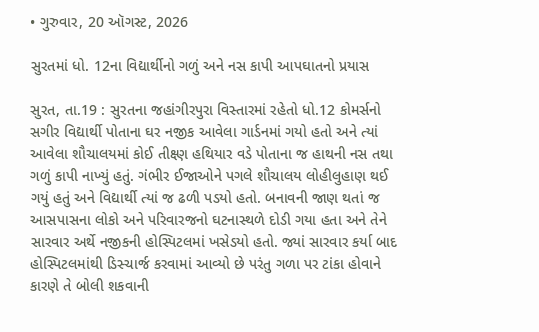• ગુરુવાર, 20 ઑગસ્ટ, 2026

સુરતમાં ધો. 12ના વિદ્યાર્થીનો ગળું અને નસ કાપી આપઘાતનો પ્રયાસ

સુરત, તા.19 : સુરતના જહાંગીરપુરા વિસ્તારમાં રહેતો ધો.12 કોમર્સનો સગીર વિદ્યાર્થી પોતાના ઘર નજીક આવેલા ગાર્ડનમાં ગયો હતો અને ત્યાં આવેલા શૌચાલયમાં કોઈ તીક્ષ્ણ હથિયાર વડે પોતાના જ હાથની નસ તથા ગળું કાપી નાખ્યું હતું. ગંભીર ઈજાઓને પગલે શૌચાલય લોહીલુહાણ થઈ ગયું હતું અને વિદ્યાર્થી ત્યાં જ ઢળી પડયો હતો. બનાવની જાણ થતાં જ આસપાસના લોકો અને પરિવારજનો ઘટનાસ્થળે દોડી ગયા હતા અને તેને સારવાર અર્થે નજીકની હોસ્પિટલમાં ખસેડયો હતો. જ્યાં સારવાર કર્યા બાદ હોસ્પિટલમાંથી ડિસ્ચાર્જ કરવામાં આવ્યો છે પરંતુ ગળા પર ટાંકા હોવાને કારણે તે બોલી શકવાની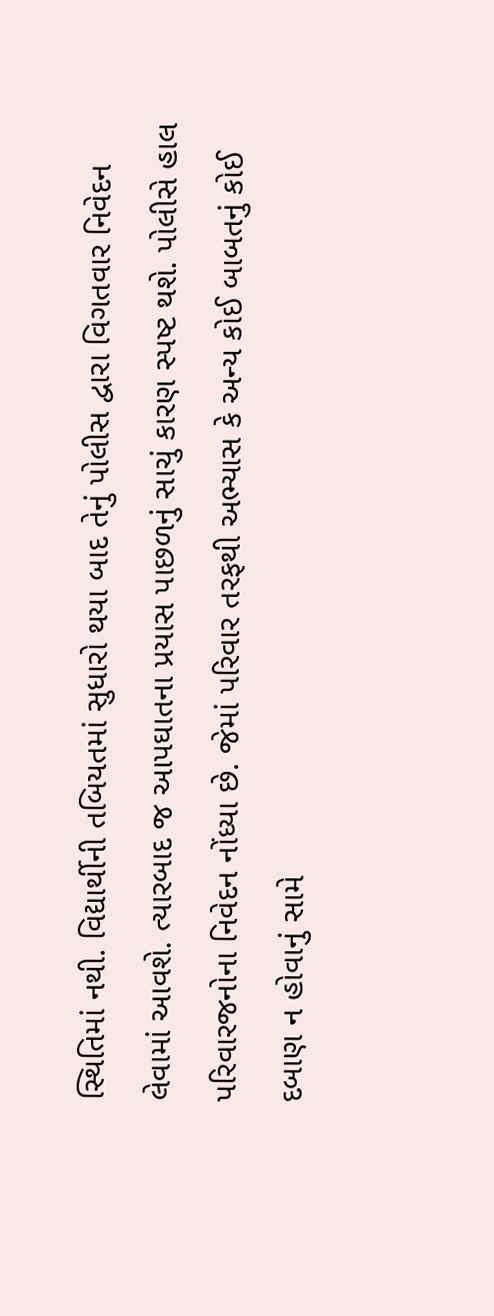સ્થિતિમાં નથી. વિદ્યાર્થીની તબિયતમાં સુધારો થયા બાદ તેનું પોલીસ દ્વારા વિગતવાર નિવેદન લેવામાં આવશે. ત્યારબાદ જ આપઘાતના પ્રયાસ પાછળનું સાચું કારણ સ્પષ્ટ થશે. પોલીસે હાલ પરિવારજનોના નિવેદન નોંધ્યા છે. જેમાં પરિવાર તરફથી અભ્યાસ કે અન્ય કોઈ બાબતનું કોઈ દબાણ ન હોવાનું સામે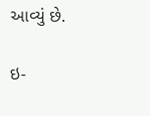આવ્યું છે.

ઇ-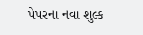પેપરના નવા શુલ્ક